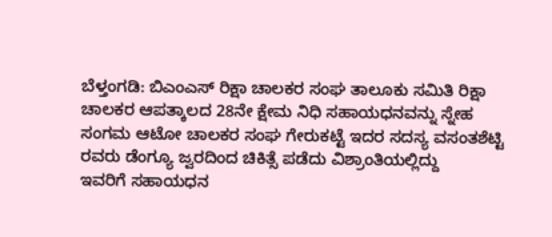ಬೆಳ್ತಂಗಡಿ: ಬಿಎಂಎಸ್ ರಿಕ್ಷಾ ಚಾಲಕರ ಸಂಘ ತಾಲೂಕು ಸಮಿತಿ ರಿಕ್ಷಾ ಚಾಲಕರ ಆಪತ್ಕಾಲದ 28ನೇ ಕ್ಷೇಮ ನಿಧಿ ಸಹಾಯಧನವನ್ನು ಸ್ನೇಹ ಸಂಗಮ ಆಟೋ ಚಾಲಕರ ಸಂಘ ಗೇರುಕಟ್ಟೆ ಇದರ ಸದಸ್ಯ ವಸಂತಶೆಟ್ಟಿ ರವರು ಡೆಂಗ್ಯೂ ಜ್ವರದಿಂದ ಚಿಕಿತ್ಸೆ ಪಡೆದು ವಿಶ್ರಾಂತಿಯಲ್ಲಿದ್ದು
ಇವರಿಗೆ ಸಹಾಯಧನ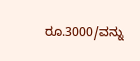ರೂ.3000/ವನ್ನು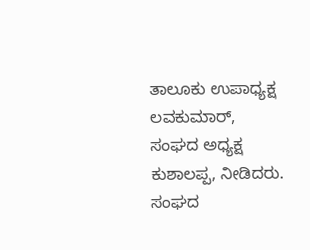ತಾಲೂಕು ಉಪಾಧ್ಯಕ್ಷ ಲವಕುಮಾರ್, ಸಂಘದ ಅಧ್ಯಕ್ಷ ಕುಶಾಲಪ್ಪ, ನೀಡಿದರು. ಸಂಘದ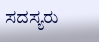ಸದಸ್ಯರು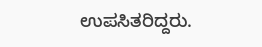ಉಪಸಿತರಿದ್ದರು.